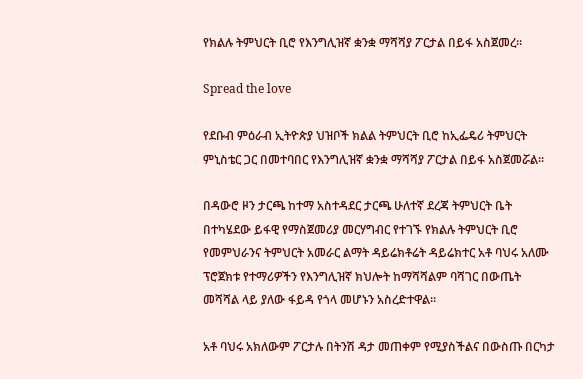የክልሉ ትምህርት ቢሮ የእንግሊዝኛ ቋንቋ ማሻሻያ ፖርታል በይፋ አስጀመረ።

Spread the love

የደቡብ ምዕራብ ኢትዮጵያ ህዝቦች ክልል ትምህርት ቢሮ ከኢፌዴሪ ትምህርት ምኒስቴር ጋር በመተባበር የእንግሊዝኛ ቋንቋ ማሻሻያ ፖርታል በይፋ አስጀመሯል።

በዳውሮ ዞን ታርጫ ከተማ አስተዳደር ታርጫ ሁለተኛ ደረጃ ትምህርት ቤት በተካሄደው ይፋዊ የማስጀመሪያ መርሃግብር የተገኙ የክልሉ ትምህርት ቢሮ የመምህራንና ትምህርት አመራር ልማት ዳይሬክቶሬት ዳይሬክተር አቶ ባህሩ አለሙ ፕሮጀክቱ የተማሪዎችን የእንግሊዝኛ ክህሎት ከማሻሻልም ባሻገር በውጤት መሻሻል ላይ ያለው ፋይዳ የጎላ መሆኑን አስረድተዋል።

አቶ ባህሩ አክለውም ፖርታሉ በትንሽ ዳታ መጠቀም የሚያስችልና በውስጡ በርካታ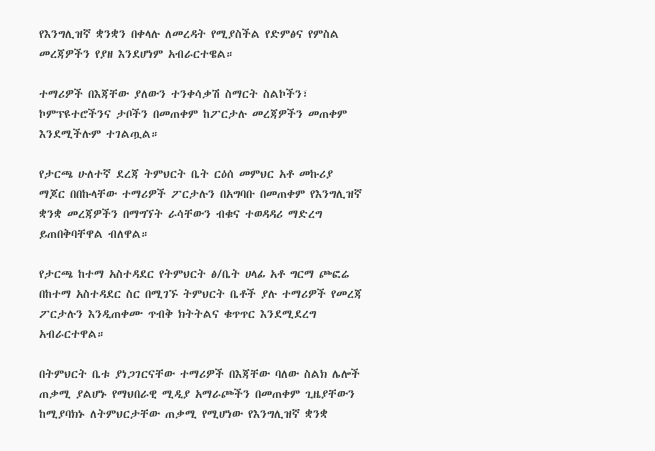የእንግሊዝኛ ቋንቋን በቀላሉ ለመረዳት የሚያስችል የድምፅና የምስል መረጃዎችን የያዘ እንደሆነም አብራርተዌል።

ተማሪዎች በእጃቸው ያለውን ተንቀሳቃሽ ስማርት ስልኮችን፣ ኮምፕዩተሮችንና ታቦችን በመጠቀም ከፖርታሉ መረጃዎችን መጠቀም እንደሚችሉም ተገልጧል።

የታርጫ ሁለተኛ ደረጃ ትምህርት ቤት ርዕሰ መምህር አቶ መኩሪያ ማጆር በበኩላቸው ተማሪዎች ፖርታሉን በአግባቡ በመጠቀም የእንግሊዝኛ ቋንቋ መረጃዎችን በማግኘት ራሳቸውን ብቁና ተወዳዳሪ ማድረግ ይጠበቅባቸዋል ብለዋል።

የታርጫ ከተማ አስተዳደር የትምህርት ፅ/ቤት ሀላፊ አቶ ግርማ ጮፎሬ በከተማ አስተዳደር ስር በሚገኙ ትምህርት ቤቶች ያሉ ተማሪዎች የመረጃ ፖርታሉን እንዲጠቀሙ ጥብቅ ክትትልና ቁጥጥር እንደሚደረግ አብራርተዋል።

በትምህርት ቤቱ ያነጋገርናቸው ተማሪዎች በእጃቸው ባለው ስልክ ሌሎች ጠቃሚ ያልሆኑ የማህበራዊ ሚዲያ አማራጮችን በመጠቀም ጊዜያቸውን ከሚያባክኑ ለትምህርታቸው ጠቃሚ የሚሆነው የእንግሊዝኛ ቋንቋ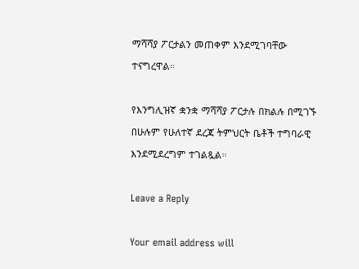ማሻሻያ ፖርታልን መጠቀም እንደሚገባቸው ተናግረዋል።

የእንግሊዝኛ ቋንቋ ማሻሻያ ፖርታሉ በክልሉ በሚገኙ በሁሉም የሁለተኛ ደረጃ ትምህርት ቤቶች ተግባራዊ እንደሚደረግም ተገልጿል።

Leave a Reply

Your email address will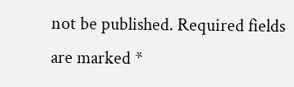not be published. Required fields are marked *